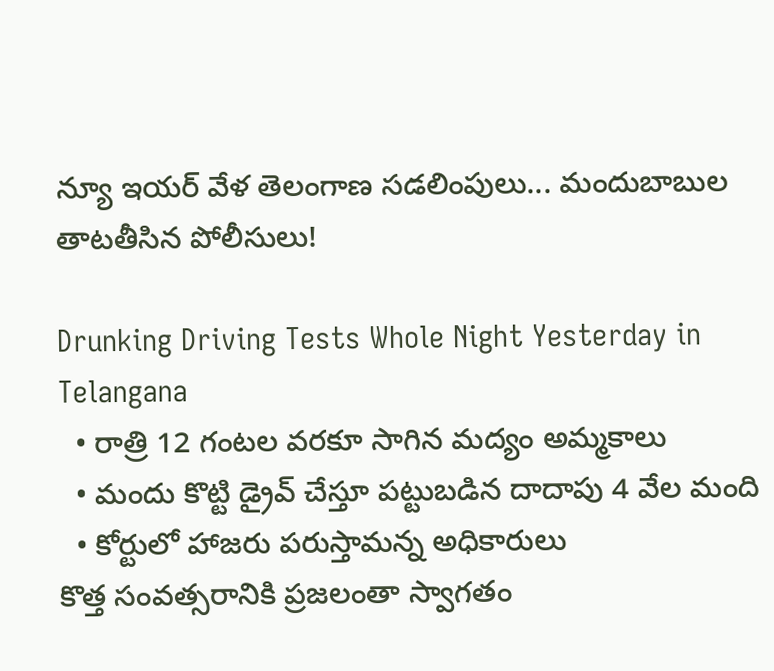న్యూ ఇయర్ వేళ తెలంగాణ సడలింపులు... మందుబాబుల తాటతీసిన పోలీసులు!

Drunking Driving Tests Whole Night Yesterday in Telangana
  • రాత్రి 12 గంటల వరకూ సాగిన మద్యం అమ్మకాలు
  • మందు కొట్టి డ్రైవ్ చేస్తూ పట్టుబడిన దాదాపు 4 వేల మంది
  • కోర్టులో హాజరు పరుస్తామన్న అధికారులు
కొత్త సంవత్సరానికి ప్రజలంతా స్వాగతం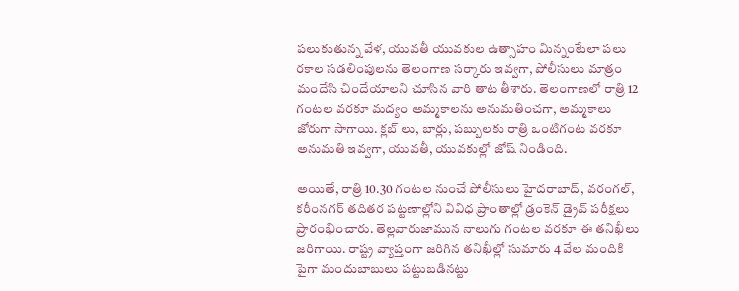పలుకుతున్న వేళ, యువతీ యువకుల ఉత్సాహం మిన్నంటేలా పలు రకాల సడలింపులను తెలంగాణ సర్కారు ఇవ్వగా, పోలీసులు మాత్రం మందేసి చిందేయాలని చూసిన వారి తాట తీశారు. తెలంగాణలో రాత్రి 12 గంటల వరకూ మద్యం అమ్మకాలను అనుమతించగా, అమ్మకాలు జోరుగా సాగాయి. క్లబ్ లు, బార్లు, పబ్బులకు రాత్రి ఒంటిగంట వరకూ అనుమతి ఇవ్వగా, యువతీ, యువకుల్లో జోష్ నిండింది.

అయితే, రాత్రి 10.30 గంటల నుంచే పోలీసులు హైదరాబాద్, వరంగల్, కరీంనగర్ తదితర పట్టణాల్లోని వివిధ ప్రాంతాల్లో డ్రంకెన్ డ్రైవ్ పరీక్షలు ప్రారంభించారు. తెల్లవారుజామున నాలుగు గంటల వరకూ ఈ తనిఖీలు జరిగాయి. రాష్ట్ర వ్యాప్తంగా జరిగిన తనిఖీల్లో సుమారు 4 వేల మందికి పైగా మందుబాబులు పట్టుబడినట్టు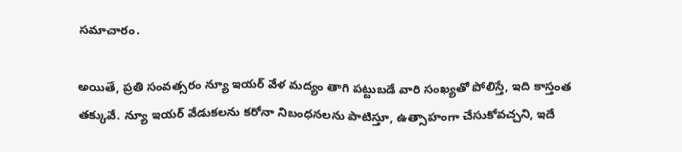సమాచారం.

అయితే, ప్రతి సంవత్సరం న్యూ ఇయర్ వేళ మద్యం తాగి పట్టుబడే వారి సంఖ్యతో పోలిస్తే, ఇది కాస్తంత తక్కువే. న్యూ ఇయర్ వేడుకలను కరోనా నిబంధనలను పాటిస్తూ, ఉత్సాహంగా చేసుకోవచ్చని, ఇదే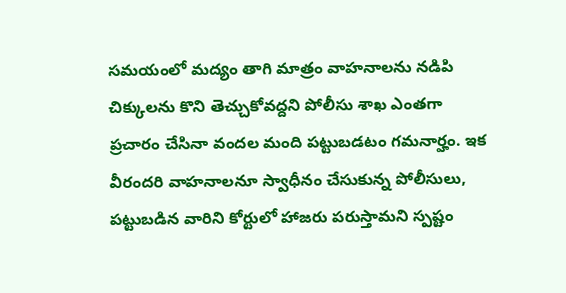సమయంలో మద్యం తాగి మాత్రం వాహనాలను నడిపి చిక్కులను కొని తెచ్చుకోవద్దని పోలీసు శాఖ ఎంతగా ప్రచారం చేసినా వందల మంది పట్టుబడటం గమనార్హం. ఇక వీరందరి వాహనాలనూ స్వాధీనం చేసుకున్న పోలీసులు, పట్టుబడిన వారిని కోర్టులో హాజరు పరుస్తామని స్పష్టం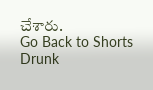చేశారు.
Go Back to Shorts
Drunk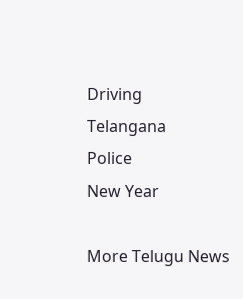Driving
Telangana
Police
New Year

More Telugu News